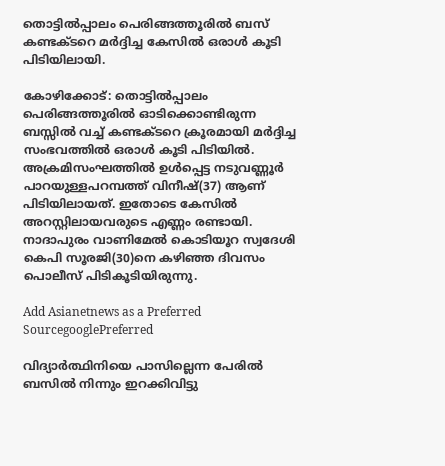തൊട്ടിൽപ്പാലം പെരിങ്ങത്തൂരിൽ ബസ് കണ്ടക്ടറെ മർദ്ദിച്ച കേസിൽ ഒരാൾ കൂടി പിടിയിലായി.

കോഴിക്കോട്: തൊട്ടില്‍പ്പാലം പെരിങ്ങത്തൂരില്‍ ഓടിക്കൊണ്ടിരുന്ന ബസ്സില്‍ വച്ച് കണ്ടക്ടറെ ക്രൂരമായി മര്‍ദ്ദിച്ച സംഭവത്തില്‍ ഒരാള്‍ കൂടി പിടിയില്‍. അക്രമിസംഘത്തില്‍ ഉള്‍പ്പെട്ട നടുവണ്ണൂര്‍ പാറയുള്ളപറമ്പത്ത് വിനീഷ്(37) ആണ് പിടിയിലായത്. ഇതോടെ കേസില്‍ അറസ്റ്റിലായവരുടെ എണ്ണം രണ്ടായി. നാദാപുരം വാണിമേല്‍ കൊടിയൂറ സ്വദേശി കെപി സൂരജി(30)നെ കഴിഞ്ഞ ദിവസം പൊലീസ് പിടികൂടിയിരുന്നു.

Add Asianetnews as a Preferred SourcegooglePreferred

വിദ്യാര്‍ത്ഥിനിയെ പാസില്ലെന്ന പേരില്‍ ബസില്‍ നിന്നും ഇറക്കിവിട്ടു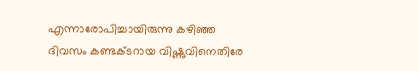എന്നാരോപിച്ചായിരുന്നു കഴിഞ്ഞ ദിവസം കണ്ടക്ടറായ വിഷ്ണുവിനെതിരേ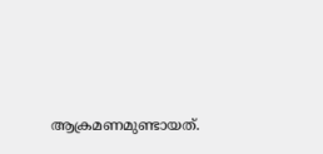ആക്രമണമുണ്ടായത്.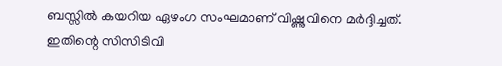ബസ്സില്‍ കയറിയ ഏഴംഗ സംഘമാണ് വിഷ്ണുവിനെ മര്‍ദ്ദിച്ചത്. ഇതിന്റെ സിസിടിവി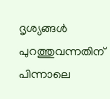ദൃശ്യങ്ങള്‍ പുറത്തുവന്നതിന് പിന്നാലെ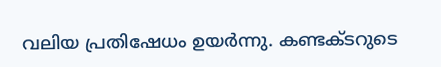വലിയ പ്രതിഷേധം ഉയര്‍ന്നു. കണ്ടക്ടറുടെ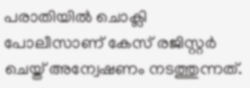പരാതിയില്‍ ചൊക്ലി പോലീസാണ് കേസ് രജിസ്റ്റര്‍ ചെയ്ത് അന്വേഷണം നടത്തുന്നത്.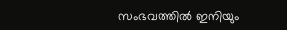സംഭവത്തില്‍ ഇനിയും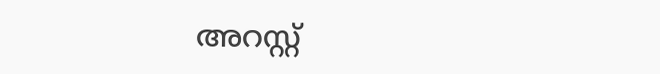അറസ്റ്റ്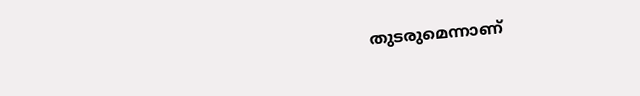തുടരുമെന്നാണ്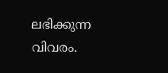ലഭിക്കുന്ന വിവരം.